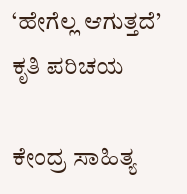‘ಹೇಗೆಲ್ಲ ಆಗುತ್ತದೆ’ ಕೃತಿ ಪರಿಚಯ

ಕೇಂದ್ರ ಸಾಹಿತ್ಯ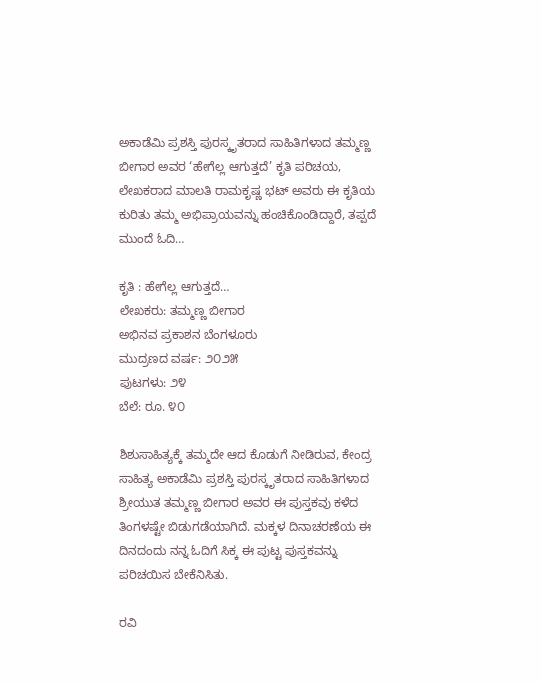ಅಕಾಡೆಮಿ ಪ್ರಶಸ್ತಿ ಪುರಸ್ಕೃತರಾದ ಸಾಹಿತಿಗಳಾದ ತಮ್ಮಣ್ಣ ಬೀಗಾರ ಅವರ ‘ಹೇಗೆಲ್ಲ ಆಗುತ್ತದೆ’ ಕೃತಿ ಪರಿಚಯ, ಲೇಖಕರಾದ ಮಾಲತಿ ರಾಮಕೃಷ್ಣ ಭಟ್ ಅವರು ಈ ಕೃತಿಯ ಕುರಿತು ತಮ್ಮ ಅಭಿಪ್ರಾಯವನ್ನು ಹಂಚಿಕೊಂಡಿದ್ದಾರೆ, ತಪ್ಪದೆ ಮುಂದೆ ಓದಿ…

ಕೃತಿ : ಹೇಗೆಲ್ಲ ಆಗುತ್ತದೆ…
ಲೇಖಕರು: ತಮ್ಮಣ್ಣ ಬೀಗಾರ
ಅಭಿನವ ಪ್ರಕಾಶನ ಬೆಂಗಳೂರು
ಮುದ್ರಣದ ವರ್ಷ: ೨೦೨೫
ಪುಟಗಳು: ೨೪
ಬೆಲೆ: ರೂ. ೪೦

ಶಿಶುಸಾಹಿತ್ಯಕ್ಕೆ ತಮ್ಮದೇ ಆದ ಕೊಡುಗೆ ನೀಡಿರುವ, ಕೇಂದ್ರ ಸಾಹಿತ್ಯ ಅಕಾಡೆಮಿ ಪ್ರಶಸ್ತಿ ಪುರಸ್ಕೃತರಾದ ಸಾಹಿತಿಗಳಾದ ಶ್ರೀಯುತ ತಮ್ಮಣ್ಣ ಬೀಗಾರ ಅವರ ಈ ಪುಸ್ತಕವು ಕಳೆದ ತಿಂಗಳಷ್ಟೇ ಬಿಡುಗಡೆಯಾಗಿದೆ. ಮಕ್ಕಳ ದಿನಾಚರಣೆಯ ಈ ದಿನದಂದು ನನ್ನ ಓದಿಗೆ ಸಿಕ್ಕ ಈ ಪುಟ್ಟ ಪುಸ್ತಕವನ್ನು ಪರಿಚಯಿಸ ಬೇಕೆನಿಸಿತು.

ರವಿ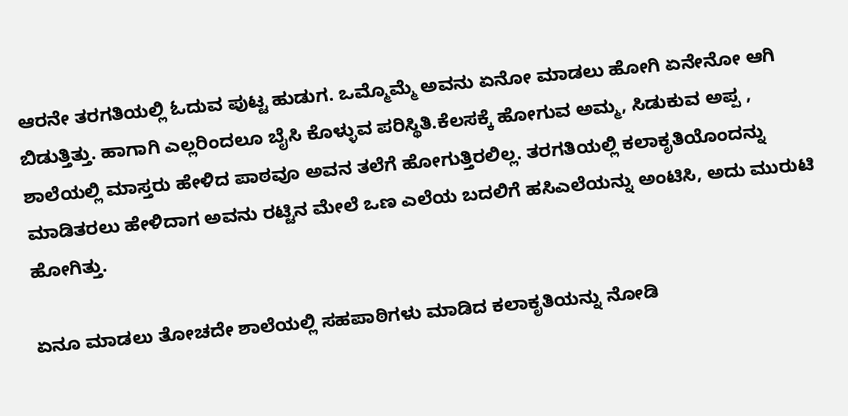ಆರನೇ ತರಗತಿಯಲ್ಲಿ ಓದುವ ಪುಟ್ಟ ಹುಡುಗ. ಒಮ್ಮೊಮ್ಮೆ ಅವನು ಏನೋ ಮಾಡಲು ಹೋಗಿ ಏನೇನೋ ಆಗಿ ಬಿಡುತ್ತಿತ್ತು. ಹಾಗಾಗಿ ಎಲ್ಲರಿಂದಲೂ ಬೈಸಿ ಕೊಳ್ಳುವ ಪರಿಸ್ಥಿತಿ.ಕೆಲಸಕ್ಕೆ ಹೋಗುವ ಅಮ್ಮ, ಸಿಡುಕುವ ಅಪ್ಪ , ಶಾಲೆಯಲ್ಲಿ ಮಾಸ್ತರು ಹೇಳಿದ ಪಾಠವೂ ಅವನ ತಲೆಗೆ ಹೋಗುತ್ತಿರಲಿಲ್ಲ. ತರಗತಿಯಲ್ಲಿ ಕಲಾಕೃತಿಯೊಂದನ್ನು ಮಾಡಿತರಲು ಹೇಳಿದಾಗ ಅವನು ರಟ್ಟಿನ ಮೇಲೆ ಒಣ ಎಲೆಯ ಬದಲಿಗೆ ಹಸಿಎಲೆಯನ್ನು ಅಂಟಿಸಿ, ಅದು ಮುರುಟಿ ಹೋಗಿತ್ತು.

ಏನೂ ಮಾಡಲು ತೋಚದೇ ಶಾಲೆಯಲ್ಲಿ ಸಹಪಾಠಿಗಳು ಮಾಡಿದ ಕಲಾಕೃತಿಯನ್ನು ನೋಡಿ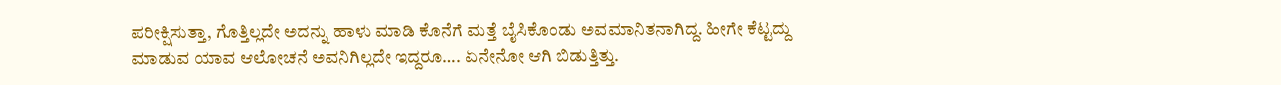ಪರೀಕ್ಷಿಸುತ್ತಾ, ಗೊತ್ತಿಲ್ಲದೇ ಅದನ್ನು ಹಾಳು ಮಾಡಿ ಕೊನೆಗೆ ಮತ್ತೆ ಬೈಸಿಕೊಂಡು ಅವಮಾನಿತನಾಗಿದ್ದ. ಹೀಗೇ ಕೆಟ್ಟದ್ದು ಮಾಡುವ ಯಾವ ಆಲೋಚನೆ ಅವನಿಗಿಲ್ಲದೇ ಇದ್ದರೂ…. ಏನೇನೋ ಆಗಿ ಬಿಡುತ್ತಿತ್ತು.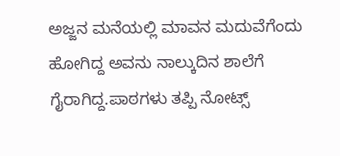ಅಜ್ಜನ ಮನೆಯಲ್ಲಿ ಮಾವನ ಮದುವೆಗೆಂದು ಹೋಗಿದ್ದ ಅವನು ನಾಲ್ಕುದಿನ ಶಾಲೆಗೆ ಗೈರಾಗಿದ್ದ.ಪಾಠಗಳು ತಪ್ಪಿ ನೋಟ್ಸ್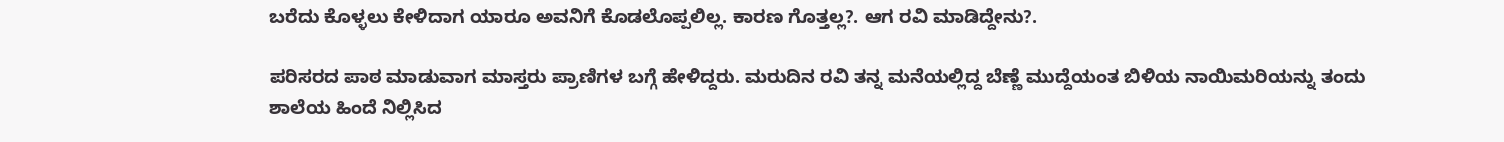ಬರೆದು ಕೊಳ್ಳಲು ಕೇಳಿದಾಗ ಯಾರೂ ಅವನಿಗೆ ಕೊಡಲೊಪ್ಪಲಿಲ್ಲ. ಕಾರಣ ಗೊತ್ತಲ್ಲ?. ಆಗ ರವಿ ಮಾಡಿದ್ದೇನು?.

ಪರಿಸರದ ಪಾಠ ಮಾಡುವಾಗ ಮಾಸ್ತರು ಪ್ರಾಣಿಗಳ ಬಗ್ಗೆ ಹೇಳಿದ್ದರು. ಮರುದಿನ ರವಿ ತನ್ನ ಮನೆಯಲ್ಲಿದ್ದ ಬೆಣ್ಣೆ ಮುದ್ದೆಯಂತ ಬಿಳಿಯ ನಾಯಿಮರಿಯನ್ನು ತಂದು ಶಾಲೆಯ ಹಿಂದೆ ನಿಲ್ಲಿಸಿದ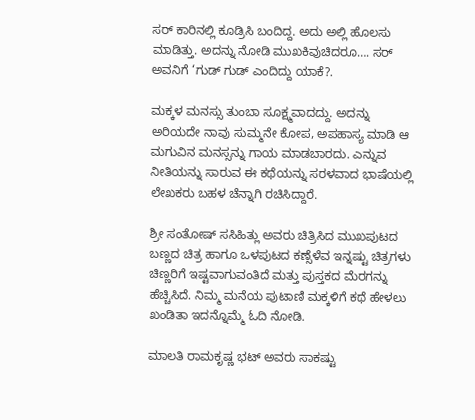ಸರ್ ಕಾರಿನಲ್ಲಿ ಕೂಡ್ರಿಸಿ ಬಂದಿದ್ದ. ಅದು ಅಲ್ಲಿ ಹೊಲಸು ಮಾಡಿತ್ತು. ಅದನ್ನು ನೋಡಿ ಮುಖಕಿವುಚಿದರೂ…. ಸರ್ ಅವನಿಗೆ ‘ಗುಡ್ ಗುಡ್ ಎಂದಿದ್ದು ಯಾಕೆ?.

ಮಕ್ಕಳ ಮನಸ್ಸು ತುಂಬಾ ಸೂಕ್ಷ್ಮವಾದದ್ದು. ಅದನ್ನು ಅರಿಯದೇ ನಾವು ಸುಮ್ಮನೇ ಕೋಪ, ಅಪಹಾಸ್ಯ ಮಾಡಿ ಆ ಮಗುವಿನ ಮನಸ್ಸನ್ನು ಗಾಯ ಮಾಡಬಾರದು. ಎನ್ನುವ ನೀತಿಯನ್ನು ಸಾರುವ ಈ ಕಥೆಯನ್ನು ಸರಳವಾದ ಭಾಷೆಯಲ್ಲಿ ಲೇಖಕರು ಬಹಳ ಚೆನ್ನಾಗಿ ರಚಿಸಿದ್ದಾರೆ.

ಶ್ರೀ ಸಂತೋಷ್ ಸಸಿಹಿತ್ಲು ಅವರು ಚಿತ್ರಿಸಿದ ಮುಖಪುಟದ ಬಣ್ಣದ ಚಿತ್ರ ಹಾಗೂ ಒಳಪುಟದ ಕಣ್ಸೆಳೆವ ಇನ್ನಷ್ಟು ಚಿತ್ರಗಳು ಚಿಣ್ಣರಿಗೆ ಇಷ್ಟವಾಗುವಂತಿದೆ ಮತ್ತು ಪುಸ್ತಕದ ಮೆರಗನ್ನು ಹೆಚ್ಚಿಸಿದೆ. ನಿಮ್ಮ ಮನೆಯ ಪುಟಾಣಿ ಮಕ್ಕಳಿಗೆ ಕಥೆ ಹೇಳಲು ಖಂಡಿತಾ ಇದನ್ನೊಮ್ಮೆ ಓದಿ ನೋಡಿ.

ಮಾಲತಿ ರಾಮಕೃಷ್ಣ ಭಟ್ ಅವರು ಸಾಕಷ್ಟು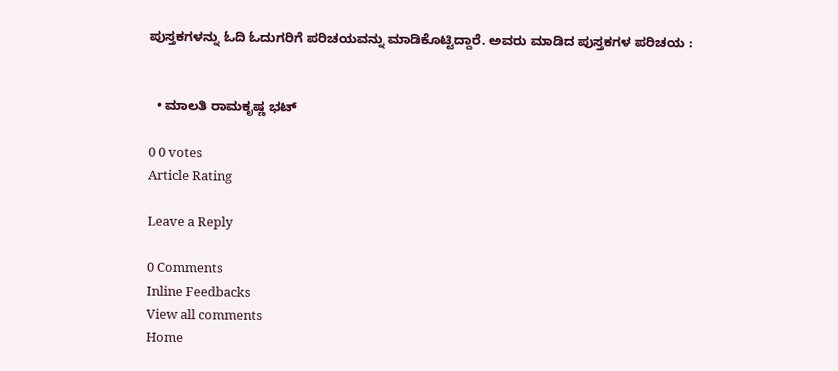ಪುಸ್ತಕಗಳನ್ನು ಓದಿ ಓದುಗರಿಗೆ ಪರಿಚಯವನ್ನು ಮಾಡಿಕೊಟ್ಟಿದ್ದಾರೆ. ಅವರು ಮಾಡಿದ ಪುಸ್ತಕಗಳ ಪರಿಚಯ :


  • ಮಾಲತಿ ರಾಮಕೃಷ್ಣ ಭಟ್

0 0 votes
Article Rating

Leave a Reply

0 Comments
Inline Feedbacks
View all comments
Home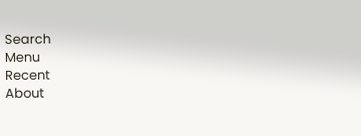Search
Menu
Recent
About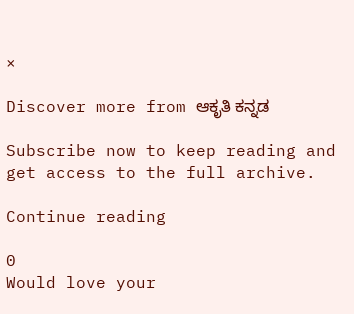×

Discover more from ಆಕೃತಿ ಕನ್ನಡ

Subscribe now to keep reading and get access to the full archive.

Continue reading

0
Would love your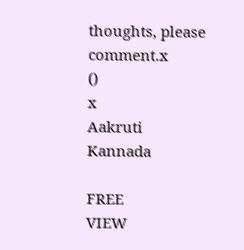thoughts, please comment.x
()
x
Aakruti Kannada

FREE
VIEW